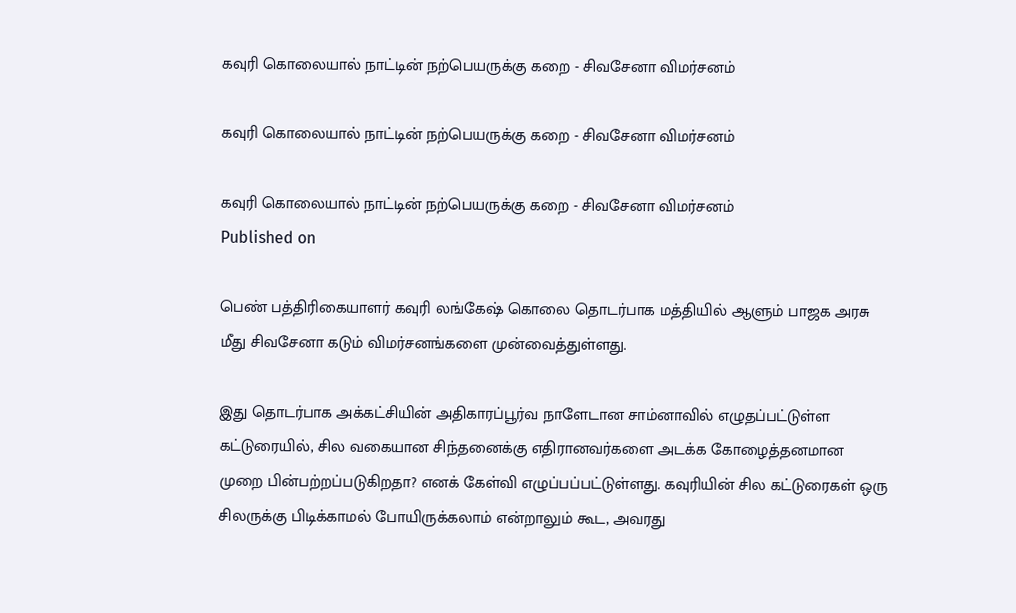கவுரி கொலையால் நாட்டின் நற்பெயருக்கு கறை - சிவசேனா விமர்சனம்

கவுரி கொலையால் நாட்டின் நற்பெயருக்கு கறை - சிவசேனா விமர்சனம்

கவுரி கொலையால் நாட்டின் நற்பெயருக்கு கறை - சிவசேனா விமர்சனம்
Published on

பெண் பத்திரிகையாளர் கவுரி லங்கேஷ் கொலை தொடர்பாக மத்தியில் ஆளும் பாஜக அரசு மீது சிவசேனா கடும் விமர்சனங்களை முன்வைத்துள்ளது.

இது தொடர்பாக அக்கட்சியின் அதிகாரப்பூர்வ நாளேடான சாம்னாவில் எழுதப்பட்டுள்ள கட்டுரையில், சில வகையான சிந்தனைக்கு எதிரானவர்களை அடக்க கோழைத்தனமான முறை பின்பற்றப்படுகிறதா? எனக் கேள்வி எழுப்பப்பட்டுள்ளது. கவுரியின் சில கட்டுரைகள் ஒரு சிலருக்கு பிடிக்காமல் போயிருக்கலாம் என்றாலும் கூட, அவரது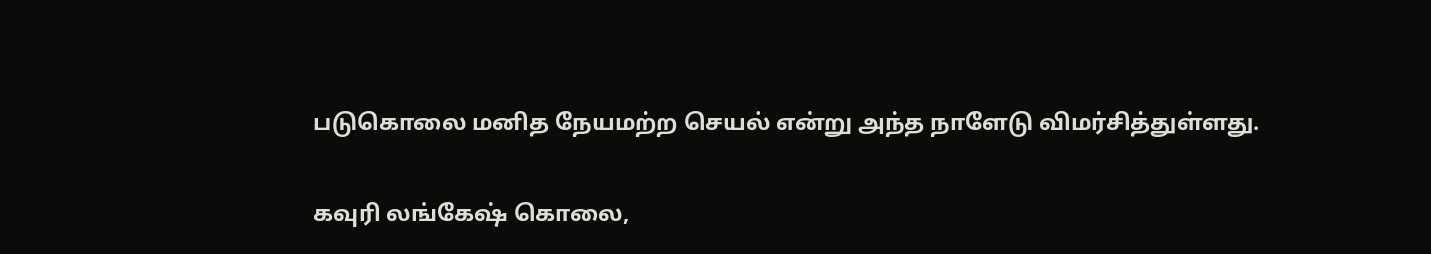படுகொலை மனித நேயமற்ற செயல் என்று அந்த நாளேடு விமர்சித்துள்ளது.

கவுரி லங்கேஷ் கொலை,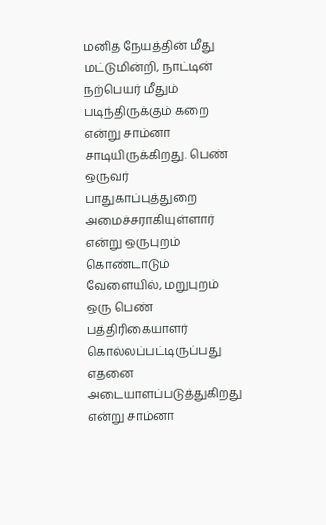மனித நேயத்தின் மீது மட்டுமின்றி, நாட்டின் நற்பெயர் மீதும் படிந்திருக்கும் கறை என்று சாம்னா சாடியிருக்கிறது. பெண் ஒருவர் பாதுகாப்புத்துறை அமைச்சராகியுள்ளார் என்று ஒருபுறம் கொண்டாடும் வேளையில், மறுபுறம் ஒரு பெண் பத்திரிகையாளர் கொல்லப்பட்டிருப்பது எதனை அடையாளப்படுத்துகிறது என்று சாம்னா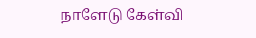நாளேடு கேள்வி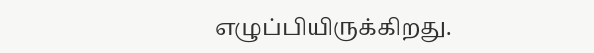எழுப்பியிருக்கிறது.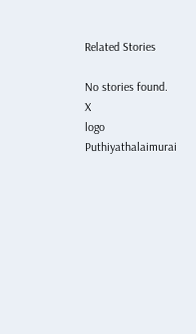Related Stories

No stories found.
X
logo
Puthiyathalaimurai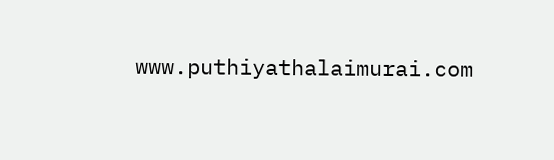www.puthiyathalaimurai.com